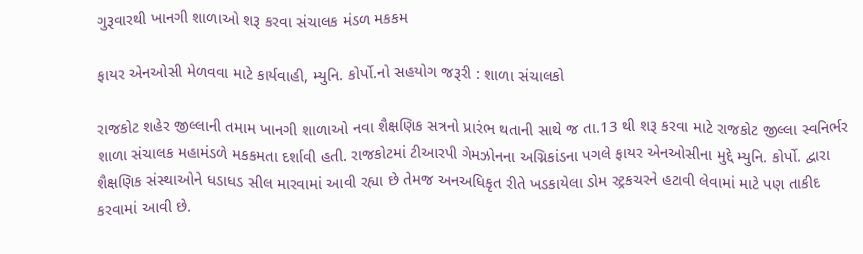ગુરૂવારથી ખાનગી શાળાઓ શરૂ કરવા સંચાલક મંડળ મકકમ

ફાયર એનઓસી મેળવવા માટે કાર્યવાહી, મ્યુનિ. કોર્પો.નો સહયોગ જરૂરી : શાળા સંચાલકો

રાજકોટ શહેર જીલ્લાની તમામ ખાનગી શાળાઓ નવા શૈક્ષણિક સત્રનો પ્રારંભ થતાની સાથે જ તા.13 થી શરૂ કરવા માટે રાજકોટ જીલ્લા સ્વનિર્ભર શાળા સંચાલક મહામંડળે મકકમતા દર્શાવી હતી. રાજકોટમાં ટીઆરપી ગેમઝોનના અગ્નિકાંડના પગલે ફાયર એનઓસીના મુદ્દે મ્યુનિ. કોર્પો. દ્વારા શૈક્ષણિક સંસ્થાઓને ધડાધડ સીલ મારવામાં આવી રહ્યા છે તેમજ અનઅધિકૃત રીતે ખડકાયેલા ડોમ સ્ટ્રકચરને હટાવી લેવામાં માટે પણ તાકીદ કરવામાં આવી છે.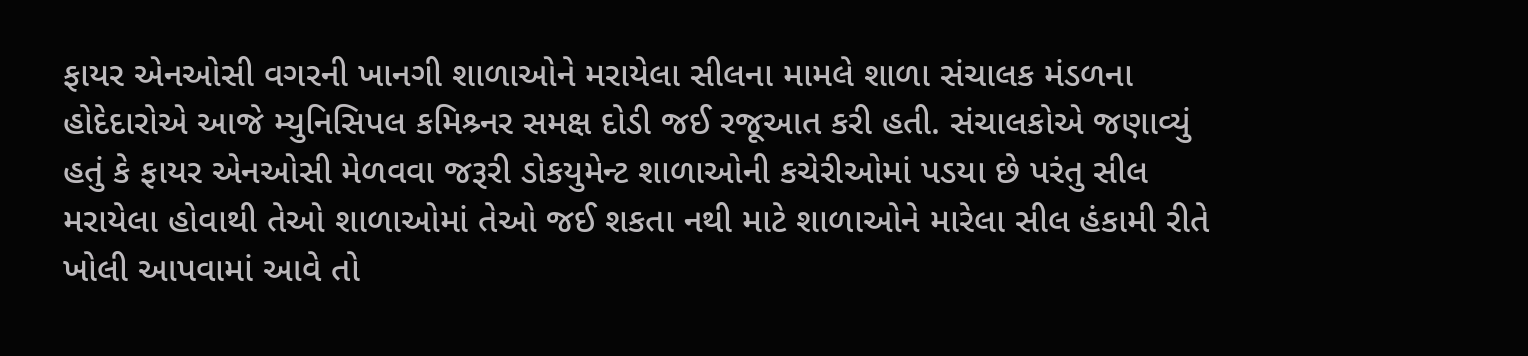ફાયર એનઓસી વગરની ખાનગી શાળાઓને મરાયેલા સીલના મામલે શાળા સંચાલક મંડળના હોદેદારોએ આજે મ્યુનિસિપલ કમિશ્ર્નર સમક્ષ દોડી જઈ રજૂઆત કરી હતી. સંચાલકોએ જણાવ્યું હતું કે ફાયર એનઓસી મેળવવા જરૂરી ડોકયુમેન્ટ શાળાઓની કચેરીઓમાં પડયા છે પરંતુ સીલ મરાયેલા હોવાથી તેઓ શાળાઓમાં તેઓ જઈ શકતા નથી માટે શાળાઓને મારેલા સીલ હંકામી રીતે ખોલી આપવામાં આવે તો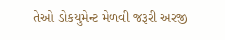તેઓ ડોકયુમેન્ટ મેળવી જરૂરી અરજી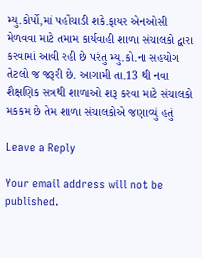મ્યુ.કોર્પો,માં પહોંચાડી શકે.ફાયર એનઓસી મેળવવા માટે તમામ કાર્યવાહી શાળા સંચાલકો દ્વારા કરવામાં આવી રહી છે પરંતુ મ્યુ.કો.ના સહયોગ તેટલો જ જરૂરી છે. આગામી તા.13 થી નવા શૈક્ષણિક સત્રથી શાળાઓ શરૂ કરવા માટે સંચાલકો મકકમ છે તેમ શાળા સંચાલકોએ જણાવ્યું હતું

Leave a Reply

Your email address will not be published.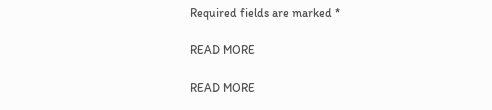Required fields are marked *

READ MORE

READ MORE